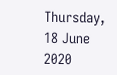Thursday, 18 June 2020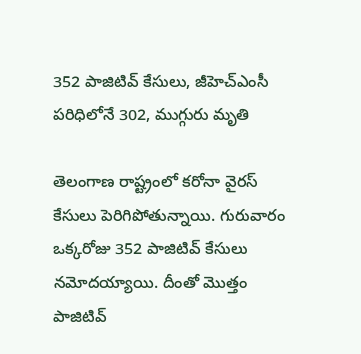352 పాజిటివ్ కేసులు, జీహెచ్ఎంసీ పరిధిలోనే 302, ముగ్గురు మృతి

తెలంగాణ రాష్ట్రంలో కరోనా వైరస్ కేసులు పెరిగిపోతున్నాయి. గురువారం ఒక్కరోజు 352 పాజిటివ్ కేసులు నమోదయ్యాయి. దీంతో మొత్తం పాజిటివ్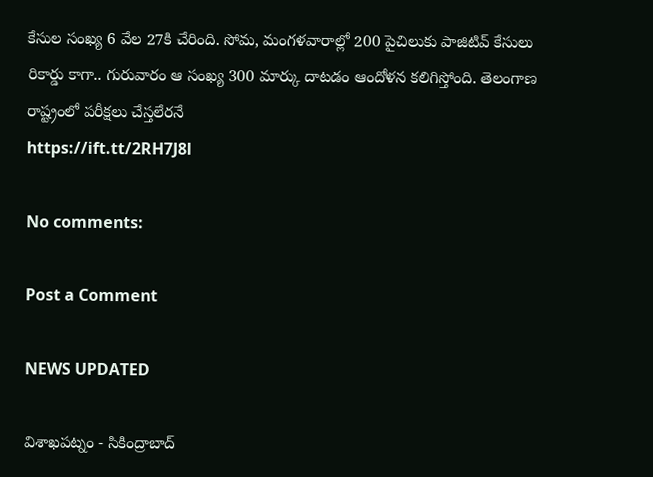కేసుల సంఖ్య 6 వేల 27కి చేరింది. సోమ, మంగళవారాల్లో 200 పైచిలుకు పాజిటివ్ కేసులు రికార్డు కాగా.. గురువారం ఆ సంఖ్య 300 మార్కు దాటడం ఆందోళన కలిగిస్తోంది. తెలంగాణ రాష్ట్రంలో పరీక్షలు చేస్తలేరనే
https://ift.tt/2RH7J8l

No comments:

Post a Comment

NEWS UPDATED

విశాఖపట్నం - సికింద్రాబాద్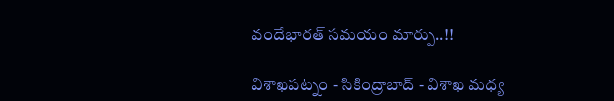వందేభారత్ సమయం మార్పు..!!

విశాఖపట్నం - సికింద్రాబాద్ - విశాఖ మధ్య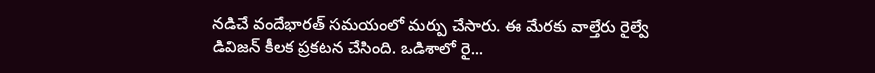నడిచే వందేభారత్ సమయంలో మర్పు చేసారు. ఈ మేరకు వాల్తేరు రైల్వే డివిజన్ కీలక ప్రకటన చేసింది. ఒడిశాలో రై...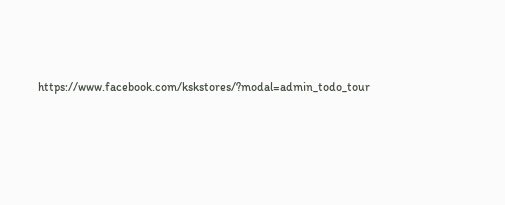https://www.facebook.com/kskstores/?modal=admin_todo_tour